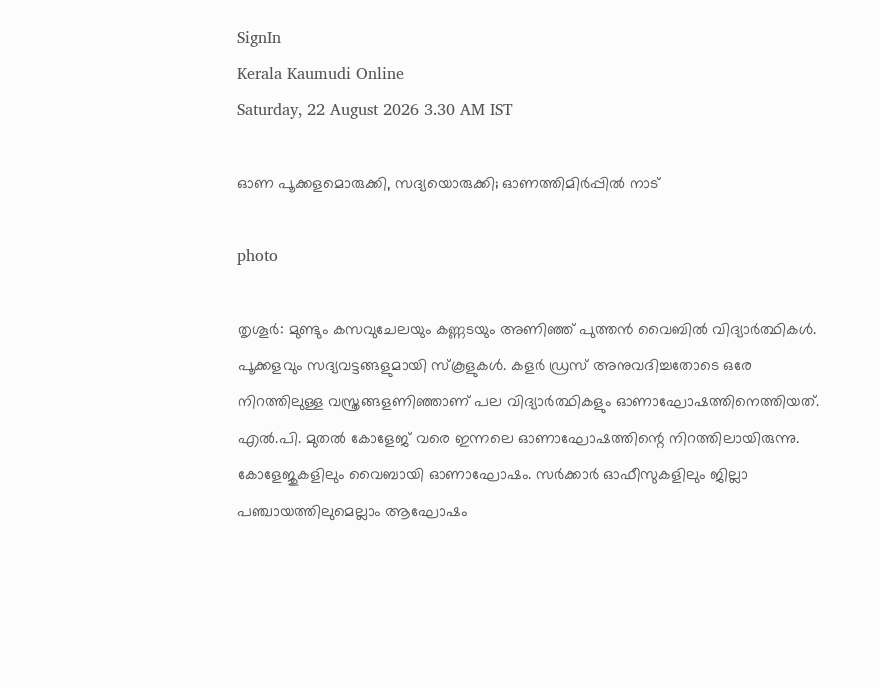SignIn
Kerala Kaumudi Online
Saturday, 22 August 2026 3.30 AM IST

ഓണ പൂക്കളമൊരുക്കി, സദ്യയൊരുക്കി; ഓണത്തിമിർപ്പിൽ നാട്

photo

തൃശൂർ: മുണ്ടും കസവുചേലയും കണ്ണടയും അണിഞ്ഞ് പുത്തൻ വൈബിൽ വിദ്യാർത്ഥികൾ. പൂക്കളവും സദ്യവട്ടങ്ങളുമായി സ്‌കൂളുകൾ. കളർ ഡ്രസ് അനുവദിച്ചതോടെ ഒരേ നിറത്തിലുള്ള വസ്ത്രങ്ങളണിഞ്ഞാണ് പല വിദ്യാർത്ഥികളും ഓണാഘോഷത്തിനെത്തിയത്. എൽ.പി. മുതൽ കോളേജ് വരെ ഇന്നലെ ഓണാഘോഷത്തിന്റെ നിറത്തിലായിരുന്നു. കോളേജുകളിലും വൈബായി ഓണാഘോഷം. സർക്കാർ ഓഫീസുകളിലും ജില്ലാ പഞ്ചായത്തിലുമെല്ലാം ആഘോഷം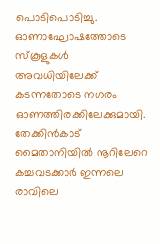പൊടിപൊടിച്ചു. ഓണാഘോഷത്തോടെ സ്‌കൂളുകൾ അവധിയിലേക്ക് കടന്നതോടെ നഗരം ഓണത്തിരക്കിലേക്കുമായി. തേക്കിൻകാട് മൈതാനിയിൽ നൂറിലേറെ കച്ചവടക്കാർ ഇന്നലെ രാവിലെ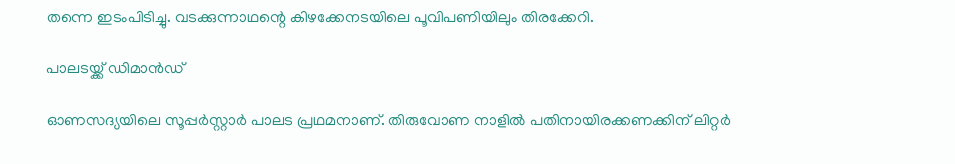തന്നെ ഇടംപിടിച്ചു. വടക്കുന്നാഥന്റെ കിഴക്കേനടയിലെ പൂവിപണിയിലും തിരക്കേറി.

പാലടയ്ക്ക് ഡിമാൻഡ്

ഓണസദ്യയിലെ സൂപ്പർസ്റ്റാർ പാലട പ്രഥമനാണ്. തിരുവോണ നാളിൽ പതിനായിരക്കണക്കിന് ലിറ്റർ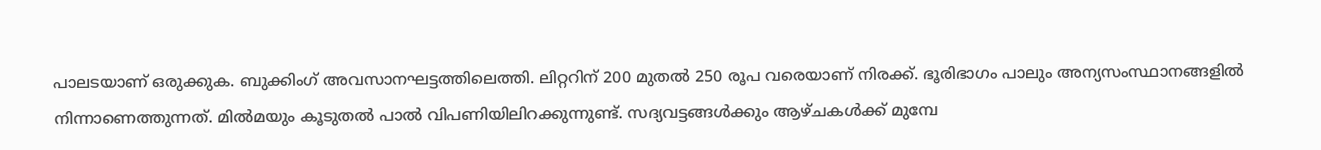പാലടയാണ് ഒരുക്കുക. ബുക്കിംഗ് അവസാനഘട്ടത്തിലെത്തി. ലിറ്ററിന് 200 മുതൽ 250 രൂപ വരെയാണ് നിരക്ക്. ഭൂരിഭാഗം പാലും അന്യസംസ്ഥാനങ്ങളിൽ നിന്നാണെത്തുന്നത്. മിൽമയും കൂടുതൽ പാൽ വിപണിയിലിറക്കുന്നുണ്ട്. സദ്യവട്ടങ്ങൾക്കും ആഴ്ചകൾക്ക് മുമ്പേ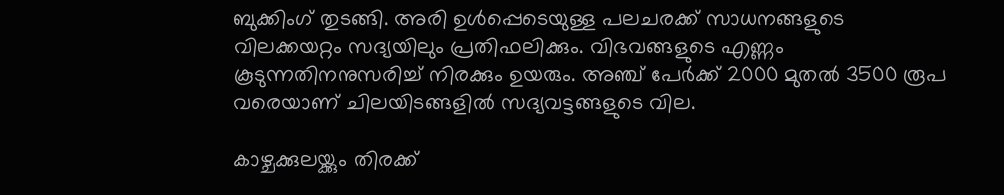ബുക്കിംഗ് തുടങ്ങി. അരി ഉൾപ്പെടെയുള്ള പലചരക്ക് സാധനങ്ങളുടെ വിലക്കയറ്റം സദ്യയിലും പ്രതിഫലിക്കും. വിഭവങ്ങളുടെ എണ്ണം കൂടുന്നതിനനുസരിച്ച് നിരക്കും ഉയരും. അഞ്ച് പേർക്ക് 2000 മുതൽ 3500 രൂപ വരെയാണ് ചിലയിടങ്ങളിൽ സദ്യവട്ടങ്ങളുടെ വില.

കാഴ്ചക്കുലയ്ക്കും തിരക്ക്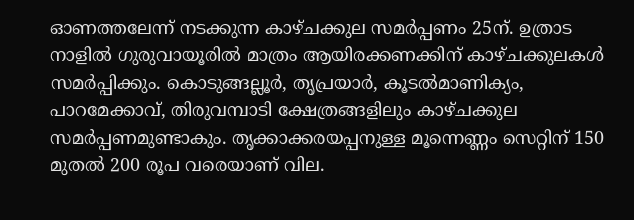ഓണത്തലേന്ന് നടക്കുന്ന കാഴ്ചക്കുല സമർപ്പണം 25ന്. ഉത്രാട നാളിൽ ഗുരുവായൂരിൽ മാത്രം ആയിരക്കണക്കിന് കാഴ്ചക്കുലകൾ സമർപ്പിക്കും. കൊടുങ്ങല്ലൂർ, തൃപ്രയാർ, കൂടൽമാണിക്യം, പാറമേക്കാവ്, തിരുവമ്പാടി ക്ഷേത്രങ്ങളിലും കാഴ്ചക്കുല സമർപ്പണമുണ്ടാകും. തൃക്കാക്കരയപ്പനുള്ള മൂന്നെണ്ണം സെറ്റിന് 150 മുതൽ 200 രൂപ വരെയാണ് വില.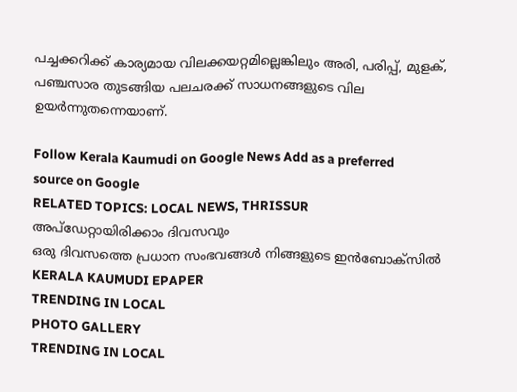പച്ചക്കറിക്ക് കാര്യമായ വിലക്കയറ്റമില്ലെങ്കിലും അരി, പരിപ്പ്, മുളക്, പഞ്ചസാര തുടങ്ങിയ പലചരക്ക് സാധനങ്ങളുടെ വില ഉയർന്നുതന്നെയാണ്.

Follow Kerala Kaumudi on Google News Add as a preferred source on Google
RELATED TOPICS: LOCAL NEWS, THRISSUR
അപ്ഡേറ്റായിരിക്കാം ദിവസവും
ഒരു ദിവസത്തെ പ്രധാന സംഭവങ്ങൾ നിങ്ങളുടെ ഇൻബോക്സിൽ
KERALA KAUMUDI EPAPER
TRENDING IN LOCAL
PHOTO GALLERY
TRENDING IN LOCAL